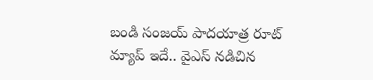బండి సంజయ్ పాదయాత్ర రూట్ మ్యాప్ ఇదే.. వైఎస్ నడిచిన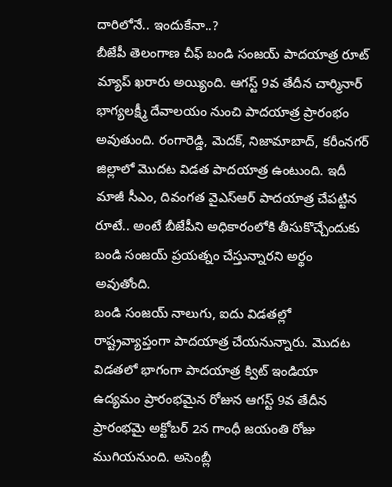దారిలోనే.. ఇందుకేనా..?
బీజేపీ తెలంగాణ చీఫ్ బండి సంజయ్ పాదయాత్ర రూట్ మ్యాప్ ఖరారు అయ్యింది. ఆగస్ట్ 9వ తేదీన చార్మినార్ భాగ్యలక్ష్మీ దేవాలయం నుంచి పాదయాత్ర ప్రారంభం అవుతుంది. రంగారెడ్డి, మెదక్, నిజామాబాద్, కరీంనగర్ జిల్లాలో మొదట విడత పాదయాత్ర ఉంటుంది. ఇదీ మాజీ సీఎం, దివంగత వైఎస్ఆర్ పాదయాత్ర చేపట్టిన రూటే.. అంటే బీజేపీని అధికారంలోకి తీసుకొచ్చేందుకు బండి సంజయ్ ప్రయత్నం చేస్తున్నారని అర్థం అవుతోంది.
బండి సంజయ్ నాలుగు, ఐదు విడతల్లో రాష్ట్రవ్యాప్తంగా పాదయాత్ర చేయనున్నారు. మొదట విడతలో భాగంగా పాదయాత్ర క్విట్ ఇండియా ఉద్యమం ప్రారంభమైన రోజున ఆగస్ట్ 9వ తేదీన ప్రారంభమై అక్టోబర్ 2న గాంధీ జయంతి రోజు ముగియనుంది. అసెంబ్లీ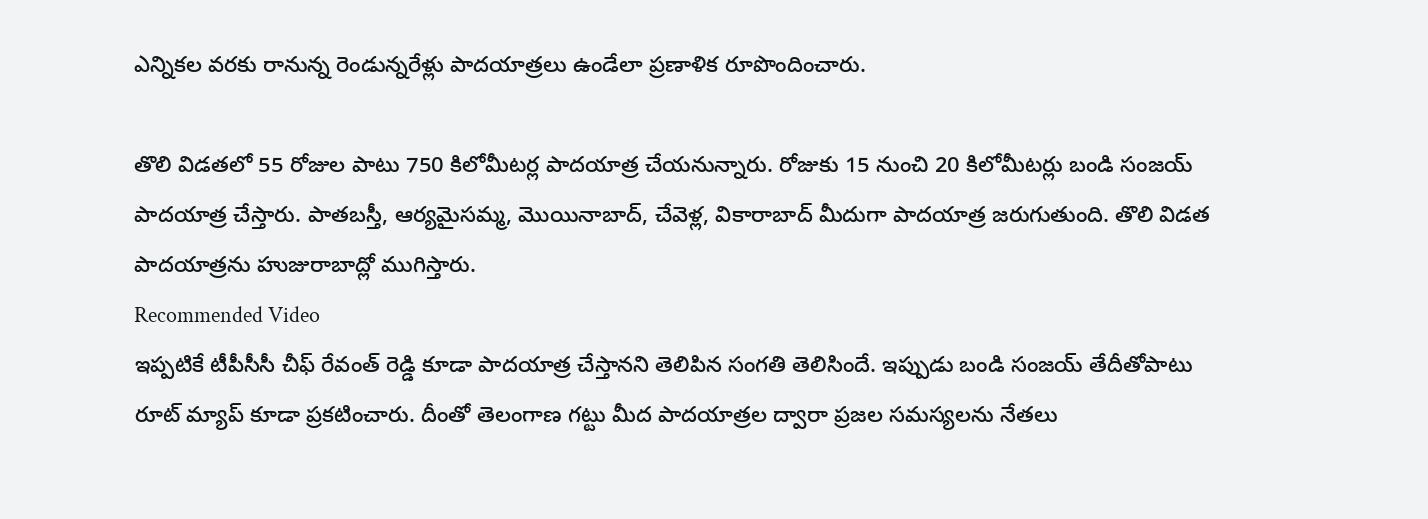ఎన్నికల వరకు రానున్న రెండున్నరేళ్లు పాదయాత్రలు ఉండేలా ప్రణాళిక రూపొందించారు.

తొలి విడతలో 55 రోజుల పాటు 750 కిలోమీటర్ల పాదయాత్ర చేయనున్నారు. రోజుకు 15 నుంచి 20 కిలోమీటర్లు బండి సంజయ్ పాదయాత్ర చేస్తారు. పాతబస్తీ, ఆర్యమైసమ్మ, మొయినాబాద్, చేవెళ్ల, వికారాబాద్ మీదుగా పాదయాత్ర జరుగుతుంది. తొలి విడత పాదయాత్రను హుజురాబాద్లో ముగిస్తారు.
Recommended Video
ఇప్పటికే టీపీసీసీ చీఫ్ రేవంత్ రెడ్డి కూడా పాదయాత్ర చేస్తానని తెలిపిన సంగతి తెలిసిందే. ఇప్పుడు బండి సంజయ్ తేదీతోపాటు రూట్ మ్యాప్ కూడా ప్రకటించారు. దీంతో తెలంగాణ గట్టు మీద పాదయాత్రల ద్వారా ప్రజల సమస్యలను నేతలు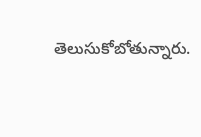తెలుసుకోబోతున్నారు.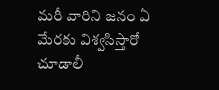మరీ వారిని జనం ఏ మేరకు విశ్వసిస్తారో చూడాలీ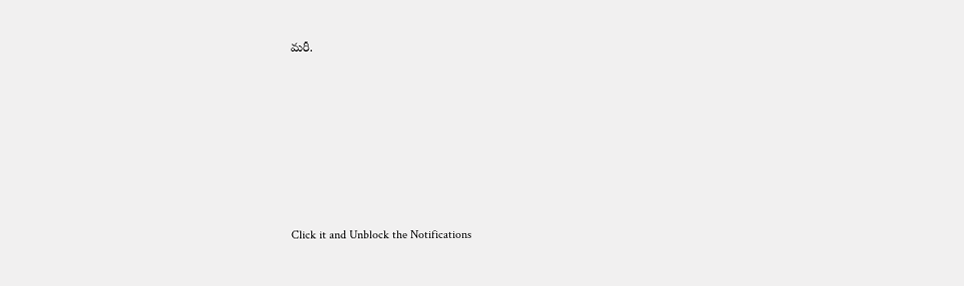మరీ.












Click it and Unblock the Notifications